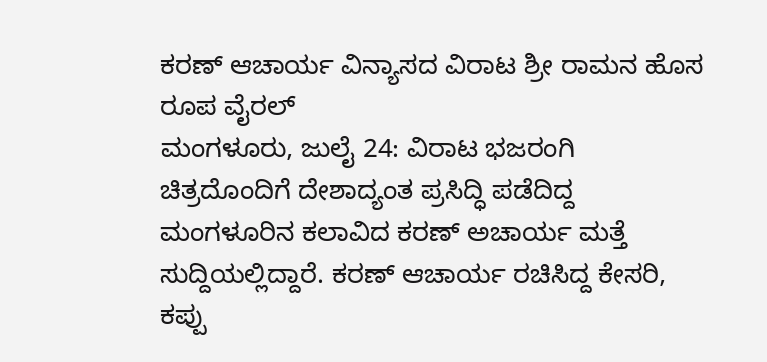ಕರಣ್ ಆಚಾರ್ಯ ವಿನ್ಯಾಸದ ವಿರಾಟ ಶ್ರೀ ರಾಮನ ಹೊಸ ರೂಪ ವೈರಲ್
ಮಂಗಳೂರು, ಜುಲೈ 24: ವಿರಾಟ ಭಜರಂಗಿ ಚಿತ್ರದೊಂದಿಗೆ ದೇಶಾದ್ಯಂತ ಪ್ರಸಿದ್ಧಿ ಪಡೆದಿದ್ದ ಮಂಗಳೂರಿನ ಕಲಾವಿದ ಕರಣ್ ಅಚಾರ್ಯ ಮತ್ತೆ ಸುದ್ದಿಯಲ್ಲಿದ್ದಾರೆ. ಕರಣ್ ಆಚಾರ್ಯ ರಚಿಸಿದ್ದ ಕೇಸರಿ, ಕಪ್ಪು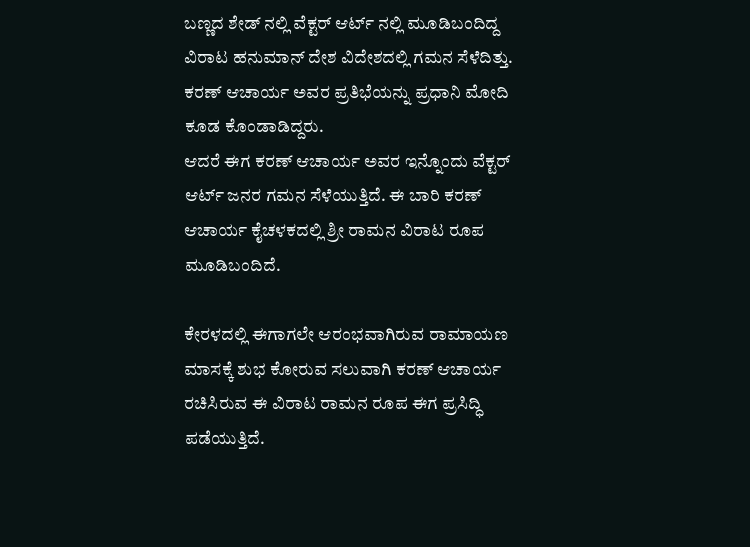ಬಣ್ಣದ ಶೇಡ್ ನಲ್ಲಿ ವೆಕ್ಟರ್ ಆರ್ಟ್ ನಲ್ಲಿ ಮೂಡಿಬಂದಿದ್ದ ವಿರಾಟ ಹನುಮಾನ್ ದೇಶ ವಿದೇಶದಲ್ಲಿ ಗಮನ ಸೆಳೆದಿತ್ತು. ಕರಣ್ ಆಚಾರ್ಯ ಅವರ ಪ್ರತಿಭೆಯನ್ನು ಪ್ರಧಾನಿ ಮೋದಿ ಕೂಡ ಕೊಂಡಾಡಿದ್ದರು.
ಆದರೆ ಈಗ ಕರಣ್ ಆಚಾರ್ಯ ಅವರ ಇನ್ನೊಂದು ವೆಕ್ಟರ್ ಆರ್ಟ್ ಜನರ ಗಮನ ಸೆಳೆಯುತ್ತಿದೆ. ಈ ಬಾರಿ ಕರಣ್ ಆಚಾರ್ಯ ಕೈಚಳಕದಲ್ಲಿ ಶ್ರೀ ರಾಮನ ವಿರಾಟ ರೂಪ ಮೂಡಿಬಂದಿದೆ.

ಕೇರಳದಲ್ಲಿ ಈಗಾಗಲೇ ಆರಂಭವಾಗಿರುವ ರಾಮಾಯಣ ಮಾಸಕ್ಕೆ ಶುಭ ಕೋರುವ ಸಲುವಾಗಿ ಕರಣ್ ಆಚಾರ್ಯ ರಚಿಸಿರುವ ಈ ವಿರಾಟ ರಾಮನ ರೂಪ ಈಗ ಪ್ರಸಿದ್ಧಿ ಪಡೆಯುತ್ತಿದೆ.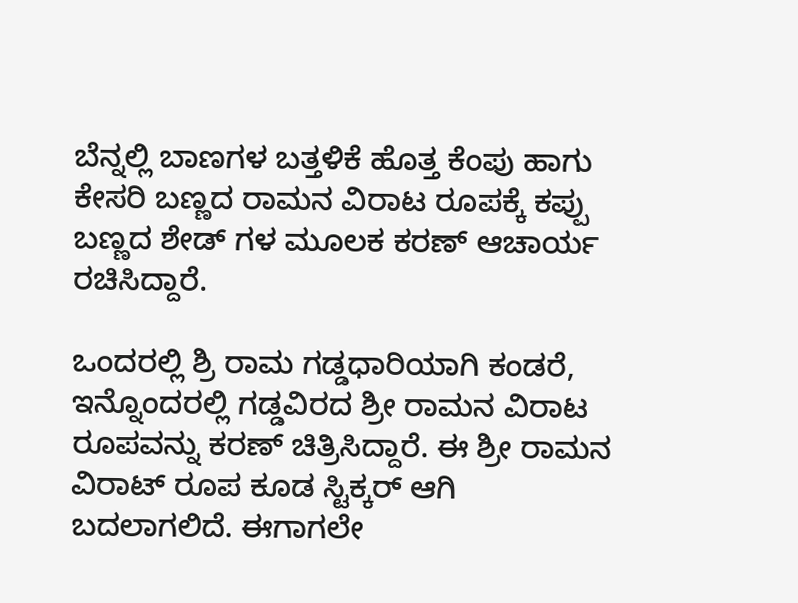ಬೆನ್ನಲ್ಲಿ ಬಾಣಗಳ ಬತ್ತಳಿಕೆ ಹೊತ್ತ ಕೆಂಪು ಹಾಗು ಕೇಸರಿ ಬಣ್ಣದ ರಾಮನ ವಿರಾಟ ರೂಪಕ್ಕೆ ಕಪ್ಪು ಬಣ್ಣದ ಶೇಡ್ ಗಳ ಮೂಲಕ ಕರಣ್ ಆಚಾರ್ಯ ರಚಿಸಿದ್ದಾರೆ.

ಒಂದರಲ್ಲಿ ಶ್ರಿ ರಾಮ ಗಡ್ಡಧಾರಿಯಾಗಿ ಕಂಡರೆ, ಇನ್ನೊಂದರಲ್ಲಿ ಗಡ್ಡವಿರದ ಶ್ರೀ ರಾಮನ ವಿರಾಟ ರೂಪವನ್ನು ಕರಣ್ ಚಿತ್ರಿಸಿದ್ದಾರೆ. ಈ ಶ್ರೀ ರಾಮನ ವಿರಾಟ್ ರೂಪ ಕೂಡ ಸ್ಟಿಕ್ಕರ್ ಆಗಿ ಬದಲಾಗಲಿದೆ. ಈಗಾಗಲೇ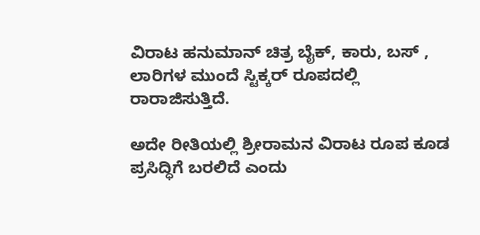ವಿರಾಟ ಹನುಮಾನ್ ಚಿತ್ರ ಬೈಕ್, ಕಾರು, ಬಸ್ , ಲಾರಿಗಳ ಮುಂದೆ ಸ್ಟಿಕ್ಕರ್ ರೂಪದಲ್ಲಿ ರಾರಾಜಿಸುತ್ತಿದೆ.

ಅದೇ ರೀತಿಯಲ್ಲಿ ಶ್ರೀರಾಮನ ವಿರಾಟ ರೂಪ ಕೂಡ ಪ್ರಸಿದ್ಧಿಗೆ ಬರಲಿದೆ ಎಂದು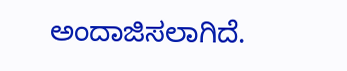ಅಂದಾಜಿಸಲಾಗಿದೆ.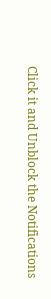Click it and Unblock the Notifications